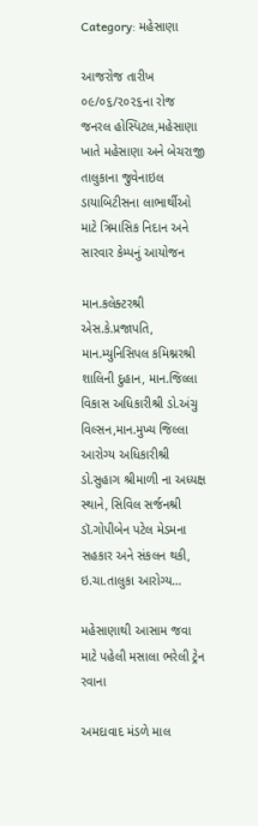Category: મહેસાણા

આજરોજ તારીખ ૦૯/૦૬/૨૦૨૬ના રોજ જનરલ હોસ્પિટલ,મહેસાણા ખાતે મહેસાણા અને બેચરાજી તાલુકાના જુવેનાઇલ ડાયાબિટીસના લાભાર્થીઓ માટે ત્રિમાસિક નિદાન અને સારવાર કેમ્પનું આયોજન

માન.કલેક્ટરશ્રી એસ.કે.પ્રજાપતિ, માન.મ્યુનિસિપલ કમિશ્નરશ્રી શાલિની દુહાન, માન.જિલ્લા વિકાસ અધિકારીશ્રી ડો.અંચુ વિલ્સન,માન.મુખ્ય જિલ્લા આરોગ્ય અધિકારીશ્રી ડો.સુહાગ શ્રીમાળી ના અધ્યક્ષ સ્થાને, સિવિલ સર્જનશ્રી ડૉ.ગોપીબેન પટેલ મેડમના સહકાર અને સંકલન થકી, ઇ.ચા.તાલુકા આરોગ્ય…

મહેસાણાથી આસામ જવા માટે પહેલી મસાલા ભરેલી ટ્રેન રવાના

અમદાવાદ મંડળે માલ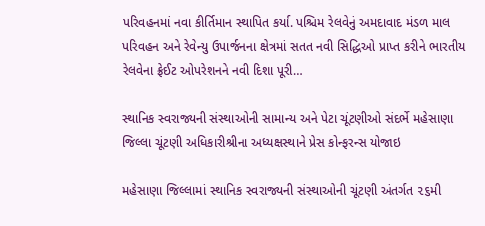પરિવહનમાં નવા કીર્તિમાન સ્થાપિત કર્યા. પશ્ચિમ રેલવેનું અમદાવાદ મંડળ માલ પરિવહન અને રેવેન્યુ ઉપાર્જનના ક્ષેત્રમાં સતત નવી સિદ્ધિઓ પ્રાપ્ત કરીને ભારતીય રેલવેના ફ્રેઈટ ઓપરેશનને નવી દિશા પૂરી…

સ્થાનિક સ્વરાજ્યની સંસ્થાઓની સામાન્ય અને પેટા ચૂંટણીઓ સંદર્ભે મહેસાણા જિલ્લા ચૂંટણી અધિકારીશ્રીના અધ્યક્ષસ્થાને પ્રેસ કોન્ફરન્સ યોજાઇ

મહેસાણા જિલ્લામાં સ્થાનિક સ્વરાજ્યની સંસ્થાઓની ચૂંટણી અંતર્ગત ૨૬મી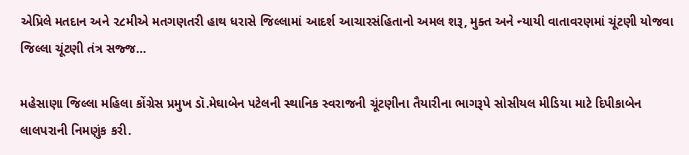એપ્રિલે મતદાન અને ૨૮મીએ મતગણતરી હાથ ધરાસે જિલ્લામાં આદર્શ આચારસંહિતાનો અમલ શરૂ, મુક્ત અને ન્યાયી વાતાવરણમાં ચૂંટણી યોજવા જિલ્લા ચૂંટણી તંત્ર સજ્જ…

મહેસાણા જિલ્લા મહિલા કોંગ્રેસ પ્રમુખ ડૉ.મેઘાબેન પટેલની સ્થાનિક સ્વરાજની ચૂંટણીના તૈયારીના ભાગરૂપે સોસીયલ મીડિયા માટે દિપીકાબેન લાલપરાની નિમણુંક કરી.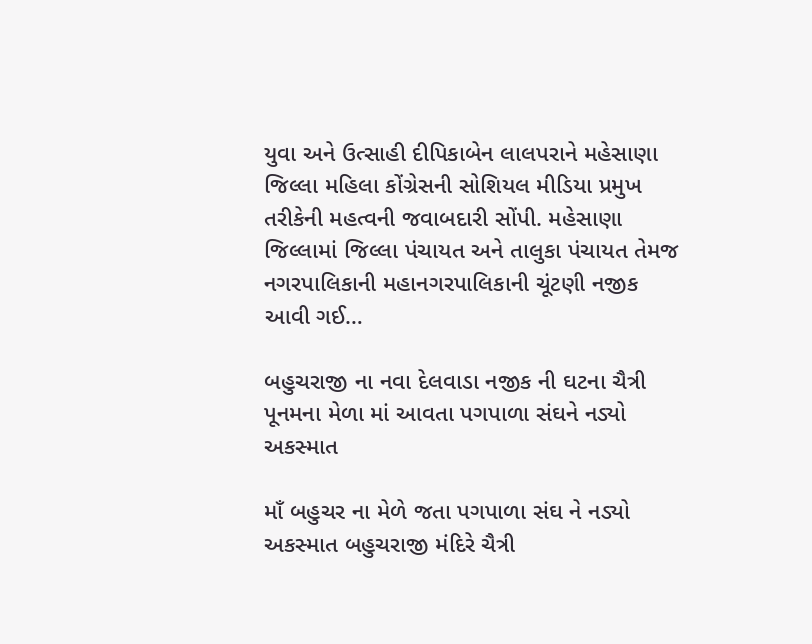યુવા અને ઉત્સાહી દીપિકાબેન લાલપરાને મહેસાણા જિલ્લા મહિલા કોંગ્રેસની સોશિયલ મીડિયા પ્રમુખ તરીકેની મહત્વની જવાબદારી સોંપી. મહેસાણા જિલ્લામાં જિલ્લા પંચાયત અને તાલુકા પંચાયત તેમજ નગરપાલિકાની મહાનગરપાલિકાની ચૂંટણી નજીક આવી ગઈ…

બહુચરાજી ના નવા દેલવાડા નજીક ની ઘટના ચૈત્રી પૂનમના મેળા માં આવતા પગપાળા સંઘને નડ્યો અકસ્માત

માઁ બહુચર ના મેળે જતા પગપાળા સંઘ ને નડ્યો અકસ્માત બહુચરાજી મંદિરે ચૈત્રી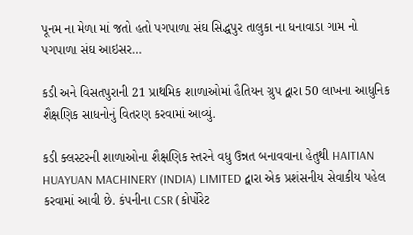પૂનમ ના મેળા માં જતો હતો પગપાળા સંઘ સિદ્ધપુર તાલુકા ના ધનાવાડા ગામ નો પગપાળા સંઘ આઇસર…

કડી અને વિસતપુરાની 21 પ્રાથમિક શાળાઓમાં હૈતિયન ગ્રુપ દ્વારા 50 લાખના આધુનિક શૈક્ષણિક સાધનોનું વિતરણ કરવામાં આવ્યું.

કડી ક્લસ્ટરની શાળાઓના શૈક્ષણિક સ્તરને વધુ ઉન્નત બનાવવાના હેતુથી HAITIAN HUAYUAN MACHINERY (INDIA) LIMITED દ્વારા એક પ્રશંસનીય સેવાકીય પહેલ કરવામાં આવી છે. કંપનીના CSR (કોર્પોરેટ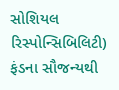સોશિયલ રિસ્પોન્સિબિલિટી) ફંડના સૌજન્યથી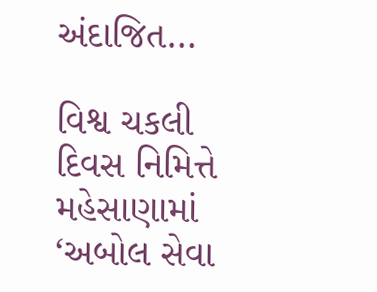અંદાજિત…

વિશ્વ ચકલી દિવસ નિમિત્તે મહેસાણામાં ‘અબોલ સેવા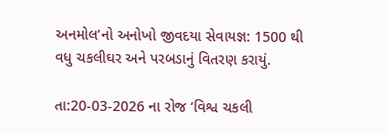અનમોલ’નો અનોખો જીવદયા સેવાયજ્ઞ: 1500 થી વધુ ચકલીઘર અને પરબડાનું વિતરણ કરાયું.

તા:20-03-2026 ના રોજ ‘વિશ્વ ચકલી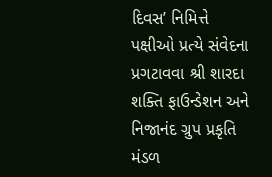દિવસ’ નિમિત્તે પક્ષીઓ પ્રત્યે સંવેદના પ્રગટાવવા શ્રી શારદા શક્તિ ફાઉન્ડેશન અને નિજાનંદ ગ્રુપ પ્રકૃતિ મંડળ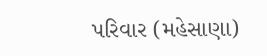પરિવાર (મહેસાણા)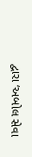દ્વારા ‘અબોલ સેવા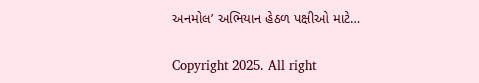અનમોલ’ અભિયાન હેઠળ પક્ષીઓ માટે…

Copyright 2025. All right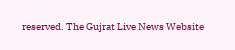reserved. The Gujrat Live News Website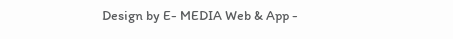Design by E- MEDIA Web & App -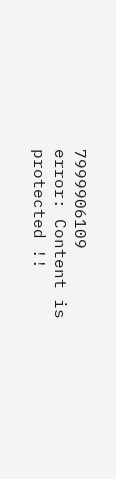7999906109
error: Content is protected !!